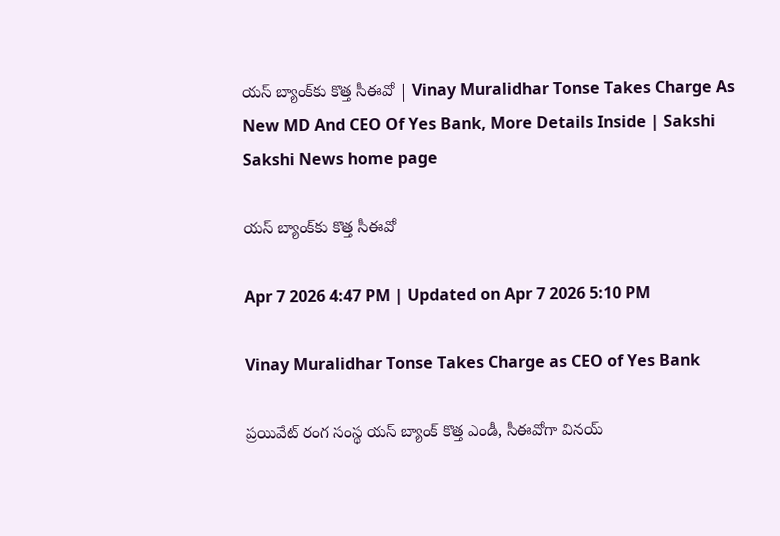యస్‌ బ్యాంక్‌కు కొత్త సీఈవో | Vinay Muralidhar Tonse Takes Charge As New MD And CEO Of Yes Bank, More Details Inside | Sakshi
Sakshi News home page

యస్‌ బ్యాంక్‌కు కొత్త సీఈవో

Apr 7 2026 4:47 PM | Updated on Apr 7 2026 5:10 PM

Vinay Muralidhar Tonse Takes Charge as CEO of Yes Bank

ప్రయివేట్‌ రంగ సంస్థ యస్‌ బ్యాంక్‌ కొత్త ఎండీ, సీఈవోగా వినయ్‌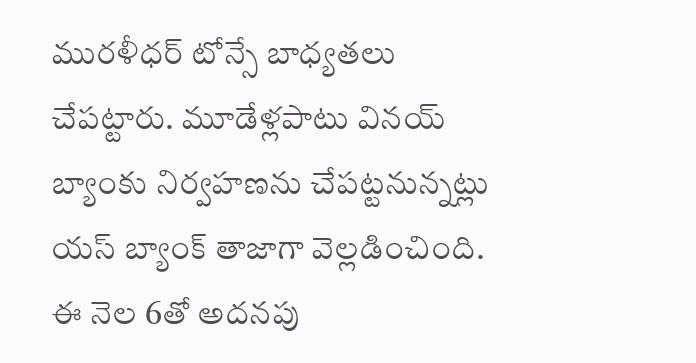మురళీధర్‌ టోన్సే బాధ్యతలు చేపట్టారు. మూడేళ్లపాటు వినయ్‌ బ్యాంకు నిర్వహణను చేపట్టనున్నట్లు యస్‌ బ్యాంక్‌ తాజాగా వెల్లడించింది. ఈ నెల 6తో అదనపు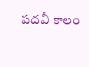పదవీ కాలం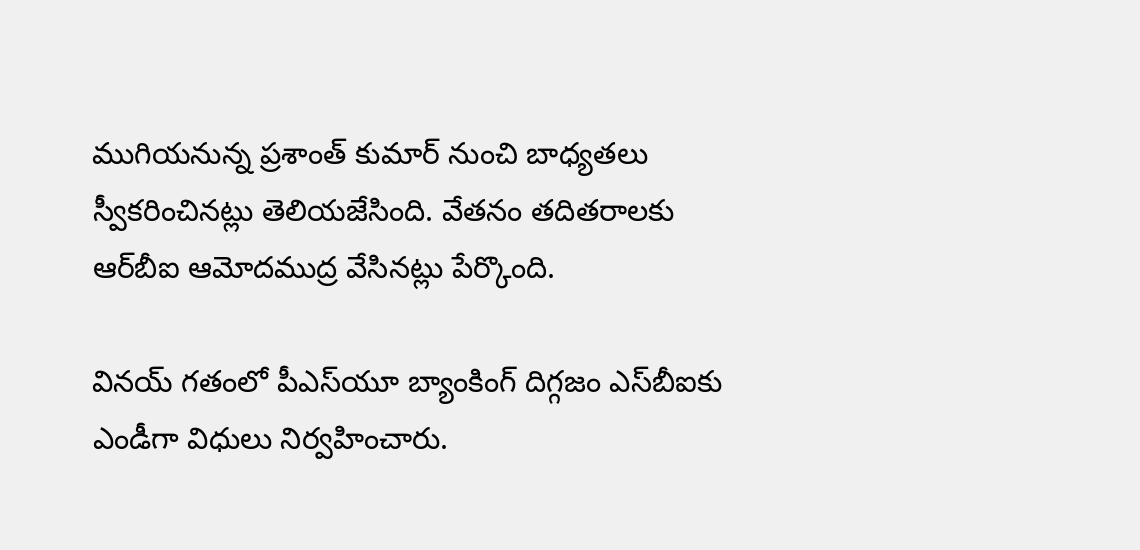ముగియనున్న ప్రశాంత్‌ కుమార్‌ నుంచి బాధ్యతలు స్వీకరించినట్లు తెలియజేసింది. వేతనం తదితరాలకు ఆర్‌బీఐ ఆమోదముద్ర వేసినట్లు పేర్కొంది.

వినయ్‌ గతంలో పీఎస్‌యూ బ్యాంకింగ్‌ దిగ్గజం ఎస్‌బీఐకు ఎండీగా విధులు నిర్వహించారు.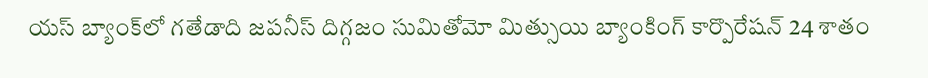యస్‌ బ్యాంక్‌లో గతేడాది జపనీస్‌ దిగ్గజం సుమితోమో మిత్సుయి బ్యాంకింగ్‌ కార్పొరేషన్‌ 24 శాతం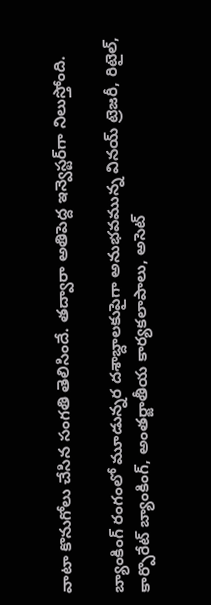వాటా కొనుగోలు చేసిన సంగతి తెలిసిందే. తద్వారా అతిపెద్ద ఇన్వెస్టర్‌గా నిలుస్తోంది.

బ్యాంకింగ్‌ రంగంలో మూడున్నర దశాబ్దాలకుపైగా అనుభవమున్న వినయ్‌ ట్రెజరీ, రిటైల్, కార్పొరేట్‌ బ్యాంకింగ్, అంతర్జాతీయ కార్యకలాపాలు, అసెట్‌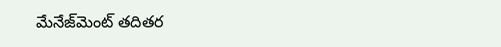మేనేజ్‌మెంట్‌ తదితర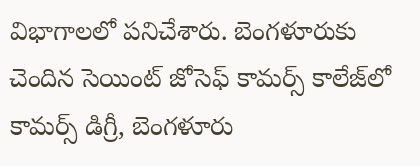విభాగాలలో పనిచేశారు. బెంగళూరుకు చెందిన సెయింట్‌ జోసెఫ్‌ కామర్స్‌ కాలేజ్‌లో కామర్స్‌ డిగ్రీ, బెంగళూరు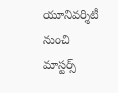యూనివర్శిటీ నుంచి మాస్టర్స్‌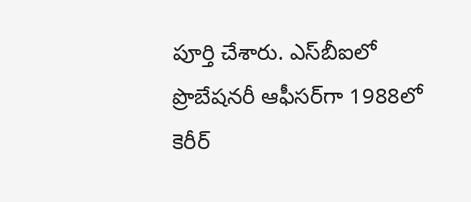పూర్తి చేశారు. ఎస్‌బీఐలో ప్రొబేషనరీ ఆఫీసర్‌గా 1988లో కెరీర్‌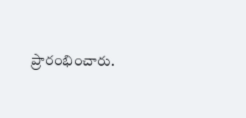ప్రారంభించారు.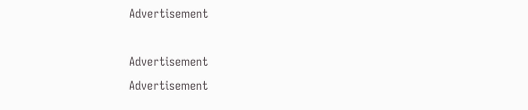Advertisement

Advertisement
Advertisement